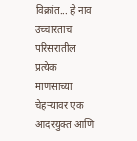विक्रांत... हे नाव उच्चारताच परिसरातील प्रत्येक माणसाच्या चेहऱ्यावर एक आदरयुक्त आणि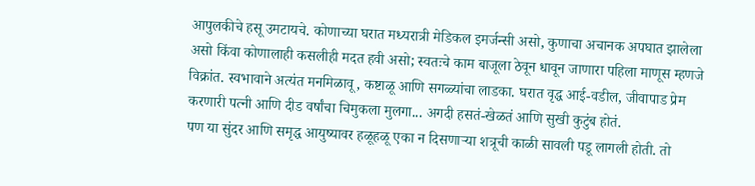आपुलकीचे हसू उमटायचे. कोणाच्या घरात मध्यरात्री मेडिकल इमर्जन्सी असो, कुणाचा अचानक अपघात झालेला असो किंवा कोणालाही कसलीही मदत हवी असो; स्वतःचे काम बाजूला ठेवून धावून जाणारा पहिला माणूस म्हणजे विक्रांत. स्वभावाने अत्यंत मनमिळावू, कष्टाळू आणि सगळ्यांचा लाडका. घरात वृद्ध आई-वडील, जीवापाड प्रेम करणारी पत्नी आणि दीड वर्षांचा चिमुकला मुलगा... अगदी हसतं-खेळतं आणि सुखी कुटुंब होतं.
पण या सुंदर आणि समृद्ध आयुष्यावर हळूहळू एका न दिसणाऱ्या शत्रूची काळी सावली पडू लागली होती. तो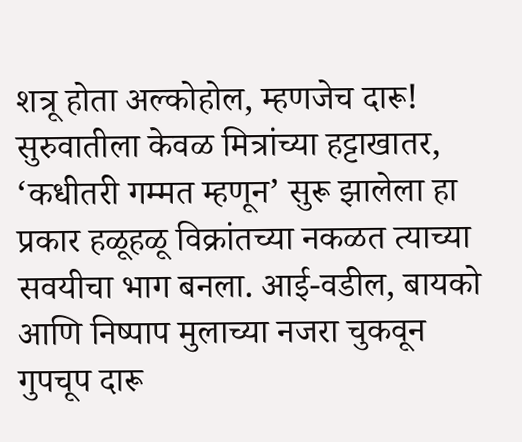शत्रू होता अल्कोहोल, म्हणजेच दारू!
सुरुवातीला केवळ मित्रांच्या हट्टाखातर, ‘कधीतरी गम्मत म्हणून’ सुरू झालेला हा प्रकार हळूहळू विक्रांतच्या नकळत त्याच्या सवयीचा भाग बनला. आई-वडील, बायको आणि निष्पाप मुलाच्या नजरा चुकवून गुपचूप दारू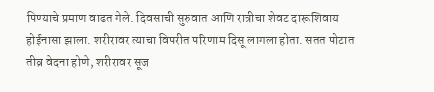पिण्याचे प्रमाण वाढत गेले. दिवसाची सुरुवात आणि रात्रीचा शेवट दारूशिवाय होईनासा झाला. शरीरावर त्याचा विपरीत परिणाम दिसू लागला होता. सतत पोटात तीव्र वेदना होणे, शरीरावर सूज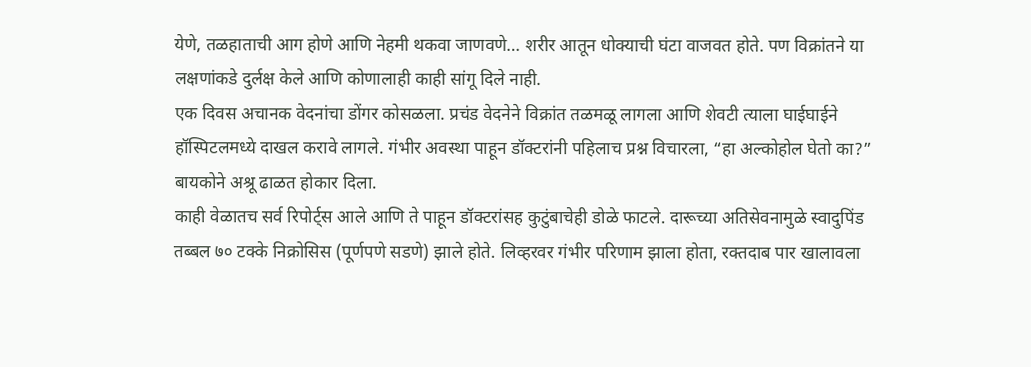येणे, तळहाताची आग होणे आणि नेहमी थकवा जाणवणे… शरीर आतून धोक्याची घंटा वाजवत होते. पण विक्रांतने या लक्षणांकडे दुर्लक्ष केले आणि कोणालाही काही सांगू दिले नाही.
एक दिवस अचानक वेदनांचा डोंगर कोसळला. प्रचंड वेदनेने विक्रांत तळमळू लागला आणि शेवटी त्याला घाईघाईने हॉस्पिटलमध्ये दाखल करावे लागले. गंभीर अवस्था पाहून डॉक्टरांनी पहिलाच प्रश्न विचारला, “हा अल्कोहोल घेतो का?” बायकोने अश्रू ढाळत होकार दिला.
काही वेळातच सर्व रिपोर्ट्स आले आणि ते पाहून डॉक्टरांसह कुटुंबाचेही डोळे फाटले. दारूच्या अतिसेवनामुळे स्वादुपिंड तब्बल ७० टक्के निक्रोसिस (पूर्णपणे सडणे) झाले होते. लिव्हरवर गंभीर परिणाम झाला होता, रक्तदाब पार खालावला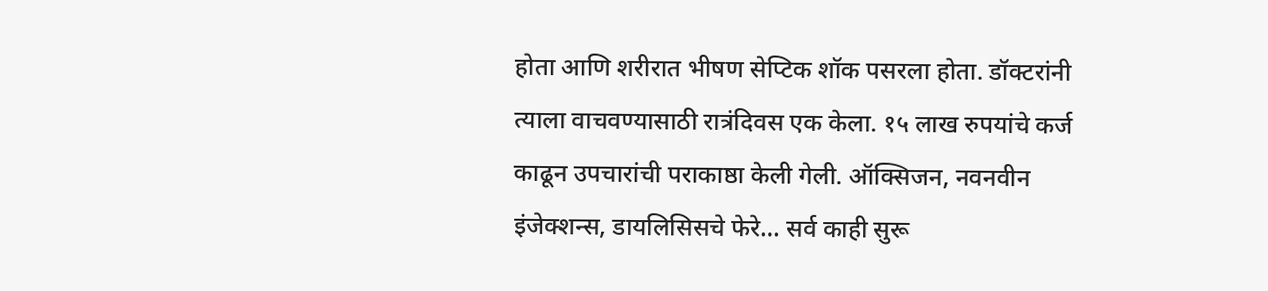होता आणि शरीरात भीषण सेप्टिक शॉक पसरला होता. डॉक्टरांनी त्याला वाचवण्यासाठी रात्रंदिवस एक केला. १५ लाख रुपयांचे कर्ज काढून उपचारांची पराकाष्ठा केली गेली. ऑक्सिजन, नवनवीन इंजेक्शन्स, डायलिसिसचे फेरे… सर्व काही सुरू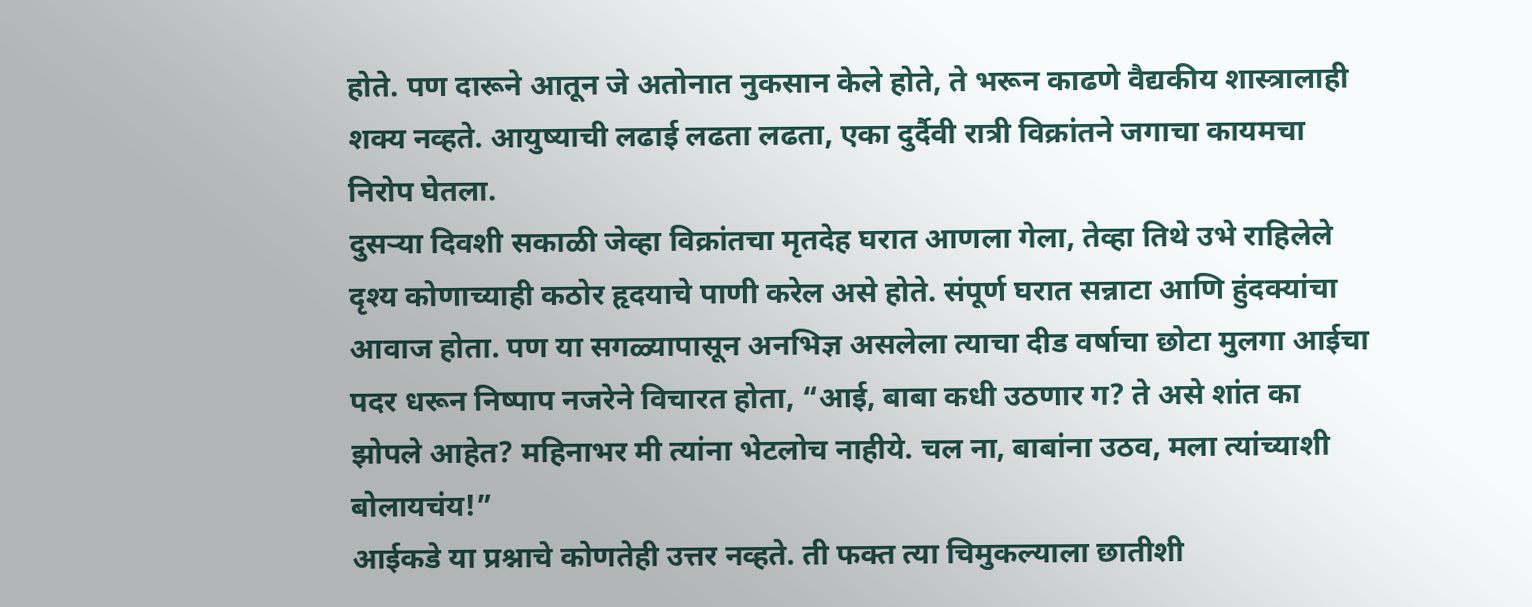होते. पण दारूने आतून जे अतोनात नुकसान केले होते, ते भरून काढणे वैद्यकीय शास्त्रालाही शक्य नव्हते. आयुष्याची लढाई लढता लढता, एका दुर्दैवी रात्री विक्रांतने जगाचा कायमचा निरोप घेतला.
दुसऱ्या दिवशी सकाळी जेव्हा विक्रांतचा मृतदेह घरात आणला गेला, तेव्हा तिथे उभे राहिलेले दृश्य कोणाच्याही कठोर हृदयाचे पाणी करेल असे होते. संपूर्ण घरात सन्नाटा आणि हुंदक्यांचा आवाज होता. पण या सगळ्यापासून अनभिज्ञ असलेला त्याचा दीड वर्षाचा छोटा मुलगा आईचा पदर धरून निष्पाप नजरेने विचारत होता, “आई, बाबा कधी उठणार ग? ते असे शांत का झोपले आहेत? महिनाभर मी त्यांना भेटलोच नाहीये. चल ना, बाबांना उठव, मला त्यांच्याशी बोलायचंय!”
आईकडे या प्रश्नाचे कोणतेही उत्तर नव्हते. ती फक्त त्या चिमुकल्याला छातीशी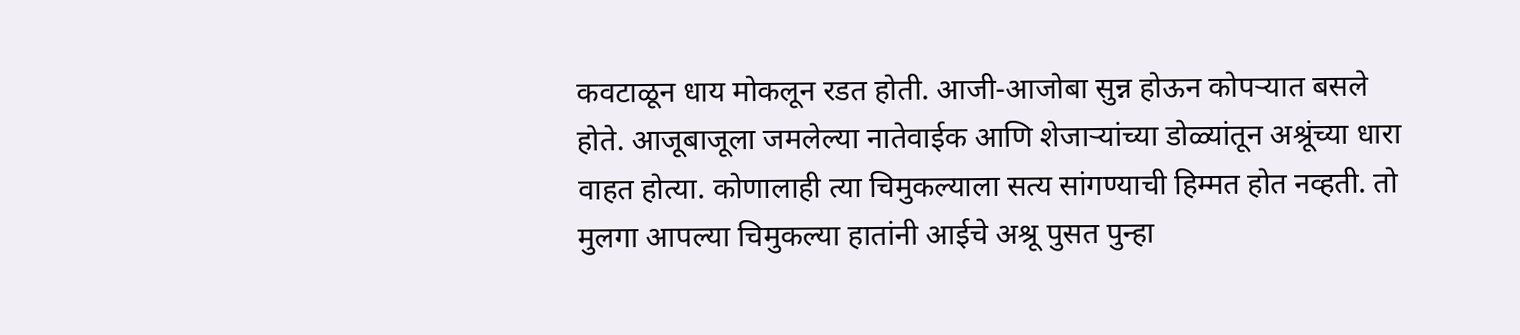कवटाळून धाय मोकलून रडत होती. आजी-आजोबा सुन्न होऊन कोपऱ्यात बसले होते. आजूबाजूला जमलेल्या नातेवाईक आणि शेजाऱ्यांच्या डोळ्यांतून अश्रूंच्या धारा वाहत होत्या. कोणालाही त्या चिमुकल्याला सत्य सांगण्याची हिम्मत होत नव्हती. तो मुलगा आपल्या चिमुकल्या हातांनी आईचे अश्रू पुसत पुन्हा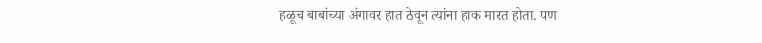हळूच बाबांच्या अंगावर हात ठेवून त्यांना हाक मारत होता. पण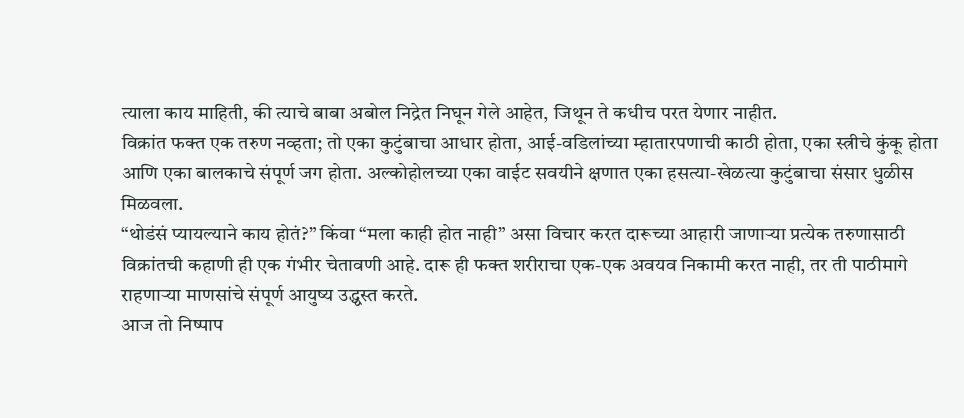त्याला काय माहिती, की त्याचे बाबा अबोल निद्रेत निघून गेले आहेत, जिथून ते कधीच परत येणार नाहीत.
विक्रांत फक्त एक तरुण नव्हता; तो एका कुटुंबाचा आधार होता, आई-वडिलांच्या म्हातारपणाची काठी होता, एका स्त्रीचे कुंकू होता आणि एका बालकाचे संपूर्ण जग होता. अल्कोहोलच्या एका वाईट सवयीने क्षणात एका हसत्या-खेळत्या कुटुंबाचा संसार धुळीस मिळवला.
“थोडंसं प्यायल्याने काय होतं?” किंवा “मला काही होत नाही” असा विचार करत दारूच्या आहारी जाणाऱ्या प्रत्येक तरुणासाठी विक्रांतची कहाणी ही एक गंभीर चेतावणी आहे. दारू ही फक्त शरीराचा एक-एक अवयव निकामी करत नाही, तर ती पाठीमागे राहणाऱ्या माणसांचे संपूर्ण आयुष्य उद्ध्वस्त करते.
आज तो निष्पाप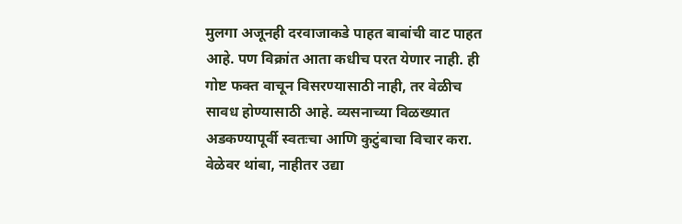मुलगा अजूनही दरवाजाकडे पाहत बाबांची वाट पाहत आहे. पण विक्रांत आता कधीच परत येणार नाही. ही गोष्ट फक्त वाचून विसरण्यासाठी नाही, तर वेळीच सावध होण्यासाठी आहे. व्यसनाच्या विळख्यात अडकण्यापूर्वी स्वतःचा आणि कुटुंबाचा विचार करा. वेळेवर थांबा, नाहीतर उद्या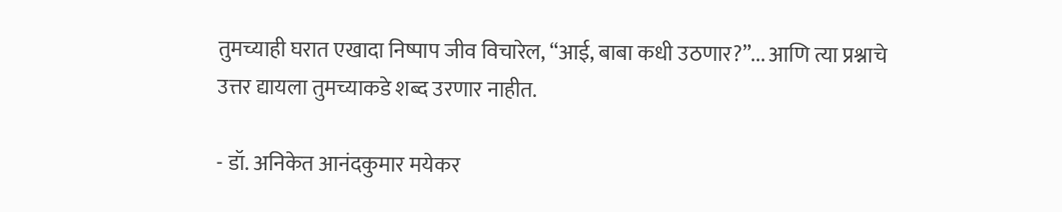तुमच्याही घरात एखादा निष्पाप जीव विचारेल, “आई, बाबा कधी उठणार?”... आणि त्या प्रश्नाचे उत्तर द्यायला तुमच्याकडे शब्द उरणार नाहीत.

- डॉ. अनिकेत आनंदकुमार मयेकर